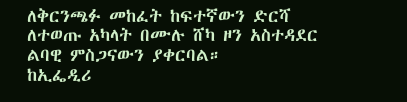ለቅርንጫፉ መከፈት ከፍተኛውን ድርሻ ለተወጡ አካላት በሙሉ ሸካ ዞን አስተዳደር ልባዊ ምስጋናውን ያቀርባል።
ከኢፌዲሪ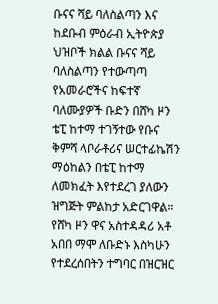ቡናና ሻይ ባለስልጣን እና ከደቡብ ምዕራብ ኢትዮጵያ ህዝቦች ክልል ቡናና ሻይ ባለስልጣን የተውጣጣ የአመራሮችና ከፍተኛ ባለሙያዎች ቡድን በሸካ ዞን ቴፒ ከተማ ተገኝተው የቡና ቅምሻ ላቦራቶሪና ሠርተፊኬሽን ማዕከልን በቴፒ ከተማ ለመክፈት እየተደረገ ያለውን ዝግጅት ምልከታ አድርገዋል።
የሸካ ዞን ዋና አስተዳዳሪ አቶ አበበ ማሞ ለቡድኑ እስካሁን የተደረሰበትን ተግባር በዝርዝር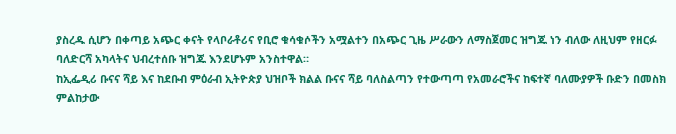ያስረዱ ሲሆን በቀጣይ አጭር ቀናት የላቦራቶሪና የቢሮ ቁሳቁሶችን አሟልተን በአጭር ጊዜ ሥራውን ለማስጀመር ዝግጁ ነን ብለው ለዚህም የዘርፉ ባለድርሻ አካላትና ህብረተሰቡ ዝግጁ እንደሆኑም አንስተዋል።
ከኢፌዲሪ ቡናና ሻይ እና ከደቡብ ምዕራብ ኢትዮጵያ ህዝቦች ክልል ቡናና ሻይ ባለስልጣን የተውጣጣ የአመራሮችና ከፍተኛ ባለሙያዎች ቡድን በመስክ ምልከታው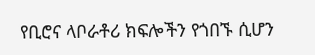የቢሮና ላቦራቶሪ ክፍሎችን የጎበኙ ሲሆን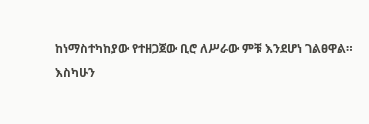ከነማስተካከያው የተዘጋጀው ቢሮ ለሥራው ምቹ እንደሆነ ገልፀዋል።
እስካሁን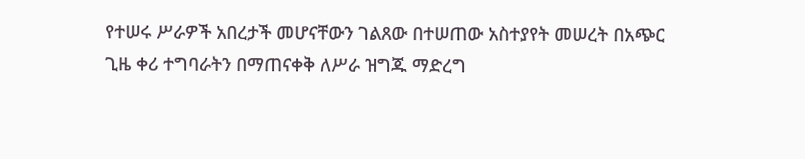የተሠሩ ሥራዎች አበረታች መሆናቸውን ገልጸው በተሠጠው አስተያየት መሠረት በአጭር ጊዜ ቀሪ ተግባራትን በማጠናቀቅ ለሥራ ዝግጁ ማድረግ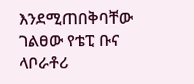እንደሚጠበቅባቸው ገልፀው የቴፒ ቡና ላቦራቶሪ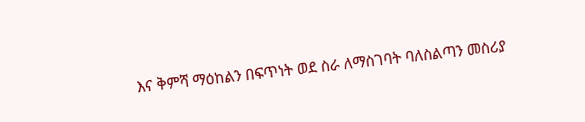እና ቅምሻ ማዕከልን በፍጥነት ወደ ስራ ለማስገባት ባለስልጣን መስሪያ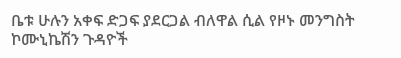ቤቱ ሁሉን አቀፍ ድጋፍ ያደርጋል ብለዋል ሲል የዞኑ መንግስት ኮሙኒኬሽን ጉዳዮች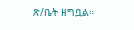ጽ/ቤት ዘግቧል።